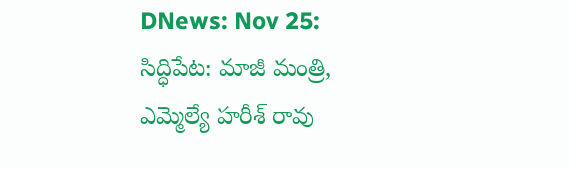DNews: Nov 25: సిద్ధిపేట: మాజీ మంత్రి, ఎమ్మెల్యే హరీశ్ రావు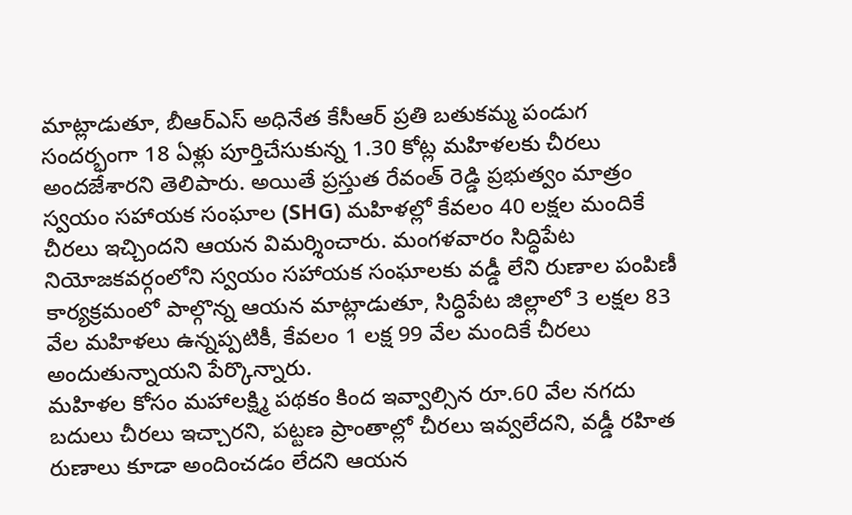మాట్లాడుతూ, బీఆర్ఎస్ అధినేత కేసీఆర్ ప్రతి బతుకమ్మ పండుగ సందర్భంగా 18 ఏళ్లు పూర్తిచేసుకున్న 1.30 కోట్ల మహిళలకు చీరలు అందజేశారని తెలిపారు. అయితే ప్రస్తుత రేవంత్ రెడ్డి ప్రభుత్వం మాత్రం స్వయం సహాయక సంఘాల (SHG) మహిళల్లో కేవలం 40 లక్షల మందికే చీరలు ఇచ్చిందని ఆయన విమర్శించారు. మంగళవారం సిద్ధిపేట నియోజకవర్గంలోని స్వయం సహాయక సంఘాలకు వడ్డీ లేని రుణాల పంపిణీ కార్యక్రమంలో పాల్గొన్న ఆయన మాట్లాడుతూ, సిద్ధిపేట జిల్లాలో 3 లక్షల 83 వేల మహిళలు ఉన్నప్పటికీ, కేవలం 1 లక్ష 99 వేల మందికే చీరలు అందుతున్నాయని పేర్కొన్నారు.
మహిళల కోసం మహాలక్ష్మి పథకం కింద ఇవ్వాల్సిన రూ.60 వేల నగదు బదులు చీరలు ఇచ్చారని, పట్టణ ప్రాంతాల్లో చీరలు ఇవ్వలేదని, వడ్డీ రహిత రుణాలు కూడా అందించడం లేదని ఆయన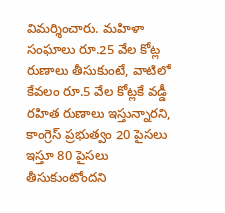విమర్శించారు. మహిళా సంఘాలు రూ.25 వేల కోట్ల రుణాలు తీసుకుంటే, వాటిలో కేవలం రూ.5 వేల కోట్లకే వడ్డీ రహిత రుణాలు ఇస్తున్నారని, కాంగ్రెస్ ప్రభుత్వం 20 పైసలు ఇస్తూ 80 పైసలు తీసుకుంటోందని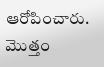ఆరోపించారు. మొత్తం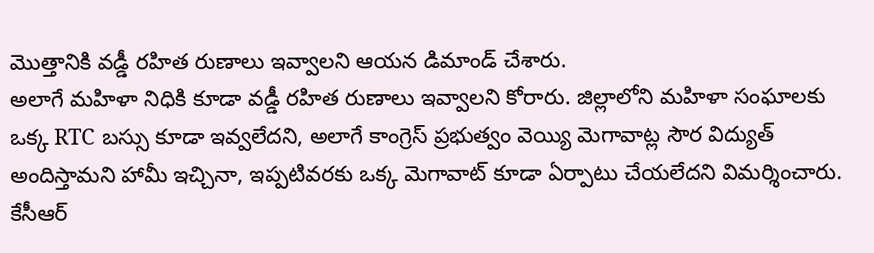మొత్తానికి వడ్డీ రహిత రుణాలు ఇవ్వాలని ఆయన డిమాండ్ చేశారు.
అలాగే మహిళా నిధికి కూడా వడ్డీ రహిత రుణాలు ఇవ్వాలని కోరారు. జిల్లాలోని మహిళా సంఘాలకు ఒక్క RTC బస్సు కూడా ఇవ్వలేదని, అలాగే కాంగ్రెస్ ప్రభుత్వం వెయ్యి మెగావాట్ల సౌర విద్యుత్ అందిస్తామని హామీ ఇచ్చినా, ఇప్పటివరకు ఒక్క మెగావాట్ కూడా ఏర్పాటు చేయలేదని విమర్శించారు. కేసీఆర్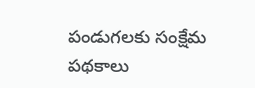పండుగలకు సంక్షేమ పథకాలు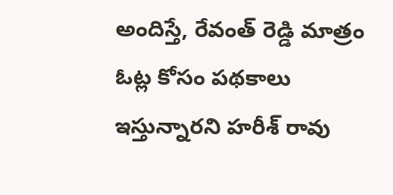అందిస్తే, రేవంత్ రెడ్డి మాత్రం ఓట్ల కోసం పథకాలు ఇస్తున్నారని హరీశ్ రావు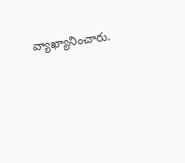వ్యాఖ్యానించారు.